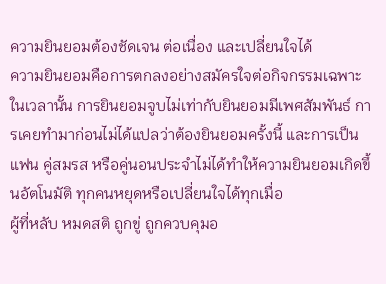ความยินยอมต้องชัดเจน ต่อเนื่อง และเปลี่ยนใจได้
ความยินยอมคือการตกลงอย่างสมัครใจต่อกิจกรรมเฉพาะในเวลานั้น การยินยอมจูบไม่เท่ากับยินยอมมีเพศสัมพันธ์ การเคยทำมาก่อนไม่ได้แปลว่าต้องยินยอมครั้งนี้ และการเป็นแฟน คู่สมรส หรือคู่นอนประจำไม่ได้ทำให้ความยินยอมเกิดขึ้นอัตโนมัติ ทุกคนหยุดหรือเปลี่ยนใจได้ทุกเมื่อ
ผู้ที่หลับ หมดสติ ถูกขู่ ถูกควบคุมอ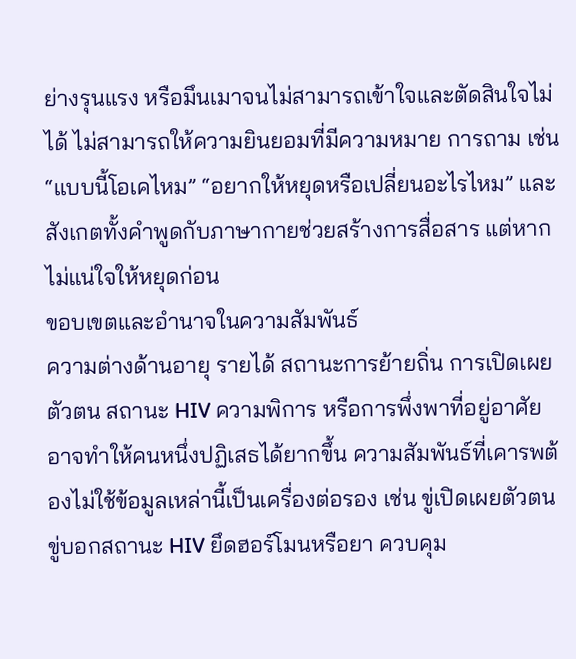ย่างรุนแรง หรือมึนเมาจนไม่สามารถเข้าใจและตัดสินใจไม่ได้ ไม่สามารถให้ความยินยอมที่มีความหมาย การถาม เช่น “แบบนี้โอเคไหม” “อยากให้หยุดหรือเปลี่ยนอะไรไหม” และสังเกตทั้งคำพูดกับภาษากายช่วยสร้างการสื่อสาร แต่หากไม่แน่ใจให้หยุดก่อน
ขอบเขตและอำนาจในความสัมพันธ์
ความต่างด้านอายุ รายได้ สถานะการย้ายถิ่น การเปิดเผยตัวตน สถานะ HIV ความพิการ หรือการพึ่งพาที่อยู่อาศัยอาจทำให้คนหนึ่งปฏิเสธได้ยากขึ้น ความสัมพันธ์ที่เคารพต้องไม่ใช้ข้อมูลเหล่านี้เป็นเครื่องต่อรอง เช่น ขู่เปิดเผยตัวตน ขู่บอกสถานะ HIV ยึดฮอร์โมนหรือยา ควบคุม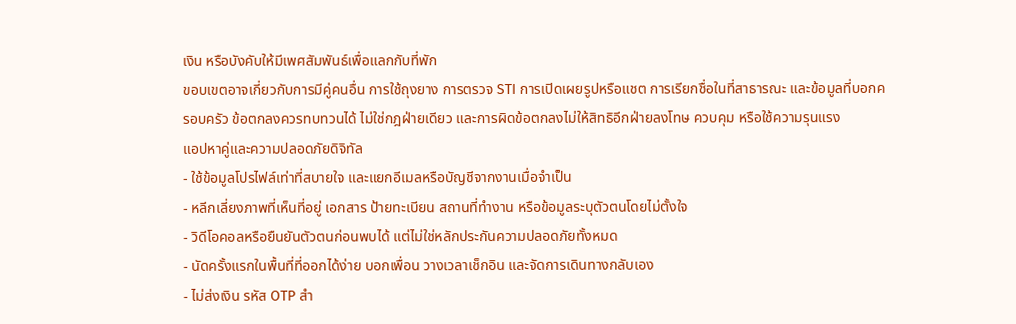เงิน หรือบังคับให้มีเพศสัมพันธ์เพื่อแลกกับที่พัก
ขอบเขตอาจเกี่ยวกับการมีคู่คนอื่น การใช้ถุงยาง การตรวจ STI การเปิดเผยรูปหรือแชต การเรียกชื่อในที่สาธารณะ และข้อมูลที่บอกครอบครัว ข้อตกลงควรทบทวนได้ ไม่ใช่กฎฝ่ายเดียว และการผิดข้อตกลงไม่ให้สิทธิอีกฝ่ายลงโทษ ควบคุม หรือใช้ความรุนแรง
แอปหาคู่และความปลอดภัยดิจิทัล
- ใช้ข้อมูลโปรไฟล์เท่าที่สบายใจ และแยกอีเมลหรือบัญชีจากงานเมื่อจำเป็น
- หลีกเลี่ยงภาพที่เห็นที่อยู่ เอกสาร ป้ายทะเบียน สถานที่ทำงาน หรือข้อมูลระบุตัวตนโดยไม่ตั้งใจ
- วิดีโอคอลหรือยืนยันตัวตนก่อนพบได้ แต่ไม่ใช่หลักประกันความปลอดภัยทั้งหมด
- นัดครั้งแรกในพื้นที่ที่ออกได้ง่าย บอกเพื่อน วางเวลาเช็กอิน และจัดการเดินทางกลับเอง
- ไม่ส่งเงิน รหัส OTP สำ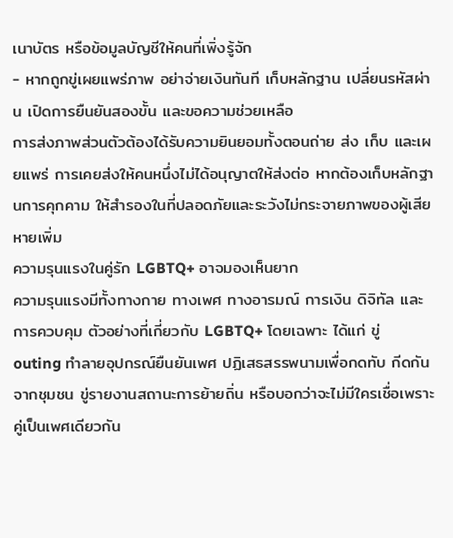เนาบัตร หรือข้อมูลบัญชีให้คนที่เพิ่งรู้จัก
- หากถูกขู่เผยแพร่ภาพ อย่าจ่ายเงินทันที เก็บหลักฐาน เปลี่ยนรหัสผ่าน เปิดการยืนยันสองขั้น และขอความช่วยเหลือ
การส่งภาพส่วนตัวต้องได้รับความยินยอมทั้งตอนถ่าย ส่ง เก็บ และเผยแพร่ การเคยส่งให้คนหนึ่งไม่ได้อนุญาตให้ส่งต่อ หากต้องเก็บหลักฐานการคุกคาม ให้สำรองในที่ปลอดภัยและระวังไม่กระจายภาพของผู้เสียหายเพิ่ม
ความรุนแรงในคู่รัก LGBTQ+ อาจมองเห็นยาก
ความรุนแรงมีทั้งทางกาย ทางเพศ ทางอารมณ์ การเงิน ดิจิทัล และการควบคุม ตัวอย่างที่เกี่ยวกับ LGBTQ+ โดยเฉพาะ ได้แก่ ขู่ outing ทำลายอุปกรณ์ยืนยันเพศ ปฏิเสธสรรพนามเพื่อกดทับ กีดกันจากชุมชน ขู่รายงานสถานะการย้ายถิ่น หรือบอกว่าจะไม่มีใครเชื่อเพราะคู่เป็นเพศเดียวกัน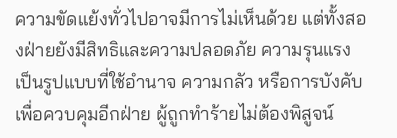ความขัดแย้งทั่วไปอาจมีการไม่เห็นด้วย แต่ทั้งสองฝ่ายยังมีสิทธิและความปลอดภัย ความรุนแรงเป็นรูปแบบที่ใช้อำนาจ ความกลัว หรือการบังคับเพื่อควบคุมอีกฝ่าย ผู้ถูกทำร้ายไม่ต้องพิสูจน์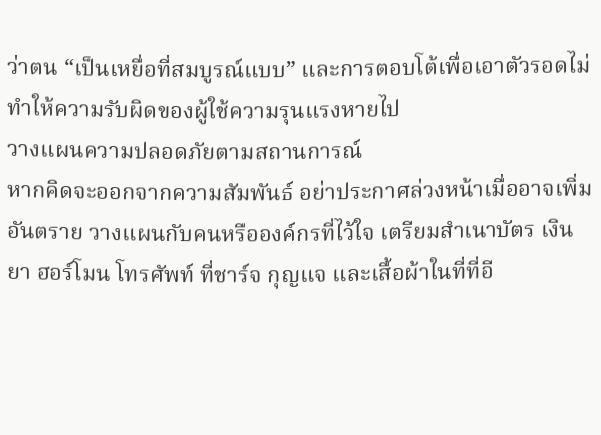ว่าตน “เป็นเหยื่อที่สมบูรณ์แบบ” และการตอบโต้เพื่อเอาตัวรอดไม่ทำให้ความรับผิดของผู้ใช้ความรุนแรงหายไป
วางแผนความปลอดภัยตามสถานการณ์
หากคิดจะออกจากความสัมพันธ์ อย่าประกาศล่วงหน้าเมื่ออาจเพิ่มอันตราย วางแผนกับคนหรือองค์กรที่ไว้ใจ เตรียมสำเนาบัตร เงิน ยา ฮอร์โมน โทรศัพท์ ที่ชาร์จ กุญแจ และเสื้อผ้าในที่ที่อี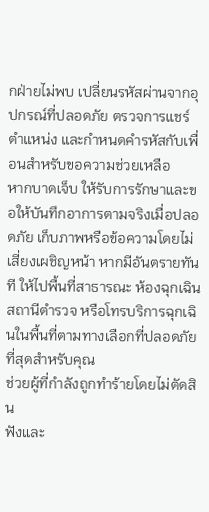กฝ่ายไม่พบ เปลี่ยนรหัสผ่านจากอุปกรณ์ที่ปลอดภัย ตรวจการแชร์ตำแหน่ง และกำหนดคำรหัสกับเพื่อนสำหรับขอความช่วยเหลือ
หากบาดเจ็บ ให้รับการรักษาและขอให้บันทึกอาการตามจริงเมื่อปลอดภัย เก็บภาพหรือข้อความโดยไม่เสี่ยงเผชิญหน้า หากมีอันตรายทันที ให้ไปพื้นที่สาธารณะ ห้องฉุกเฉิน สถานีตำรวจ หรือโทรบริการฉุกเฉินในพื้นที่ตามทางเลือกที่ปลอดภัยที่สุดสำหรับคุณ
ช่วยผู้ที่กำลังถูกทำร้ายโดยไม่ตัดสิน
ฟังและ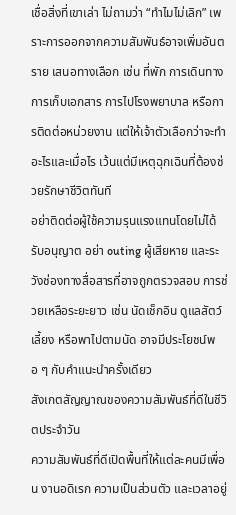เชื่อสิ่งที่เขาเล่า ไม่ถามว่า “ทำไมไม่เลิก” เพราะการออกจากความสัมพันธ์อาจเพิ่มอันตราย เสนอทางเลือก เช่น ที่พัก การเดินทาง การเก็บเอกสาร การไปโรงพยาบาล หรือการติดต่อหน่วยงาน แต่ให้เจ้าตัวเลือกว่าจะทำอะไรและเมื่อไร เว้นแต่มีเหตุฉุกเฉินที่ต้องช่วยรักษาชีวิตทันที
อย่าติดต่อผู้ใช้ความรุนแรงแทนโดยไม่ได้รับอนุญาต อย่า outing ผู้เสียหาย และระวังช่องทางสื่อสารที่อาจถูกตรวจสอบ การช่วยเหลือระยะยาว เช่น นัดเช็กอิน ดูแลสัตว์เลี้ยง หรือพาไปตามนัด อาจมีประโยชน์พอ ๆ กับคำแนะนำครั้งเดียว
สังเกตสัญญาณของความสัมพันธ์ที่ดีในชีวิตประจำวัน
ความสัมพันธ์ที่ดีเปิดพื้นที่ให้แต่ละคนมีเพื่อน งานอดิเรก ความเป็นส่วนตัว และเวลาอยู่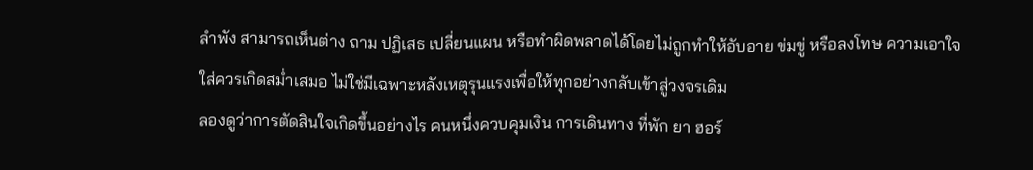ลำพัง สามารถเห็นต่าง ถาม ปฏิเสธ เปลี่ยนแผน หรือทำผิดพลาดได้โดยไม่ถูกทำให้อับอาย ข่มขู่ หรือลงโทษ ความเอาใจใส่ควรเกิดสม่ำเสมอ ไม่ใช่มีเฉพาะหลังเหตุรุนแรงเพื่อให้ทุกอย่างกลับเข้าสู่วงจรเดิม
ลองดูว่าการตัดสินใจเกิดขึ้นอย่างไร คนหนึ่งควบคุมเงิน การเดินทาง ที่พัก ยา ฮอร์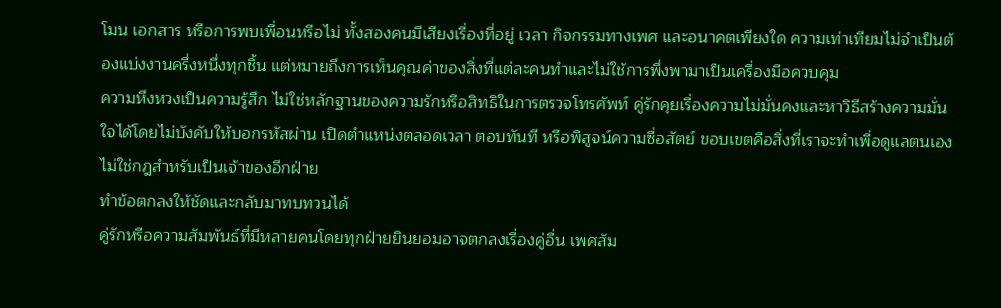โมน เอกสาร หรือการพบเพื่อนหรือไม่ ทั้งสองคนมีเสียงเรื่องที่อยู่ เวลา กิจกรรมทางเพศ และอนาคตเพียงใด ความเท่าเทียมไม่จำเป็นต้องแบ่งงานครึ่งหนึ่งทุกชิ้น แต่หมายถึงการเห็นคุณค่าของสิ่งที่แต่ละคนทำและไม่ใช้การพึ่งพามาเป็นเครื่องมือควบคุม
ความหึงหวงเป็นความรู้สึก ไม่ใช่หลักฐานของความรักหรือสิทธิในการตรวจโทรศัพท์ คู่รักคุยเรื่องความไม่มั่นคงและหาวิธีสร้างความมั่นใจได้โดยไม่บังคับให้บอกรหัสผ่าน เปิดตำแหน่งตลอดเวลา ตอบทันที หรือพิสูจน์ความซื่อสัตย์ ขอบเขตคือสิ่งที่เราจะทำเพื่อดูแลตนเอง ไม่ใช่กฎสำหรับเป็นเจ้าของอีกฝ่าย
ทำข้อตกลงให้ชัดและกลับมาทบทวนได้
คู่รักหรือความสัมพันธ์ที่มีหลายคนโดยทุกฝ่ายยินยอมอาจตกลงเรื่องคู่อื่น เพศสัม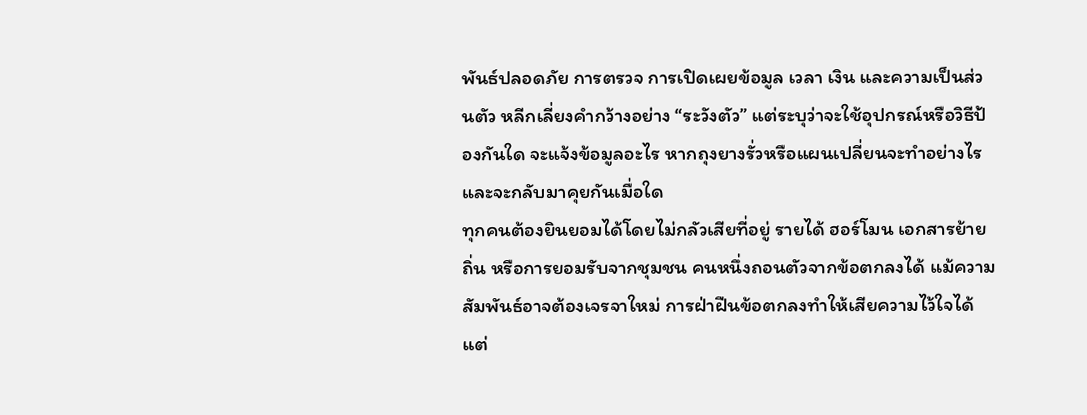พันธ์ปลอดภัย การตรวจ การเปิดเผยข้อมูล เวลา เงิน และความเป็นส่วนตัว หลีกเลี่ยงคำกว้างอย่าง “ระวังตัว” แต่ระบุว่าจะใช้อุปกรณ์หรือวิธีป้องกันใด จะแจ้งข้อมูลอะไร หากถุงยางรั่วหรือแผนเปลี่ยนจะทำอย่างไร และจะกลับมาคุยกันเมื่อใด
ทุกคนต้องยินยอมได้โดยไม่กลัวเสียที่อยู่ รายได้ ฮอร์โมน เอกสารย้ายถิ่น หรือการยอมรับจากชุมชน คนหนึ่งถอนตัวจากข้อตกลงได้ แม้ความสัมพันธ์อาจต้องเจรจาใหม่ การฝ่าฝืนข้อตกลงทำให้เสียความไว้ใจได้ แต่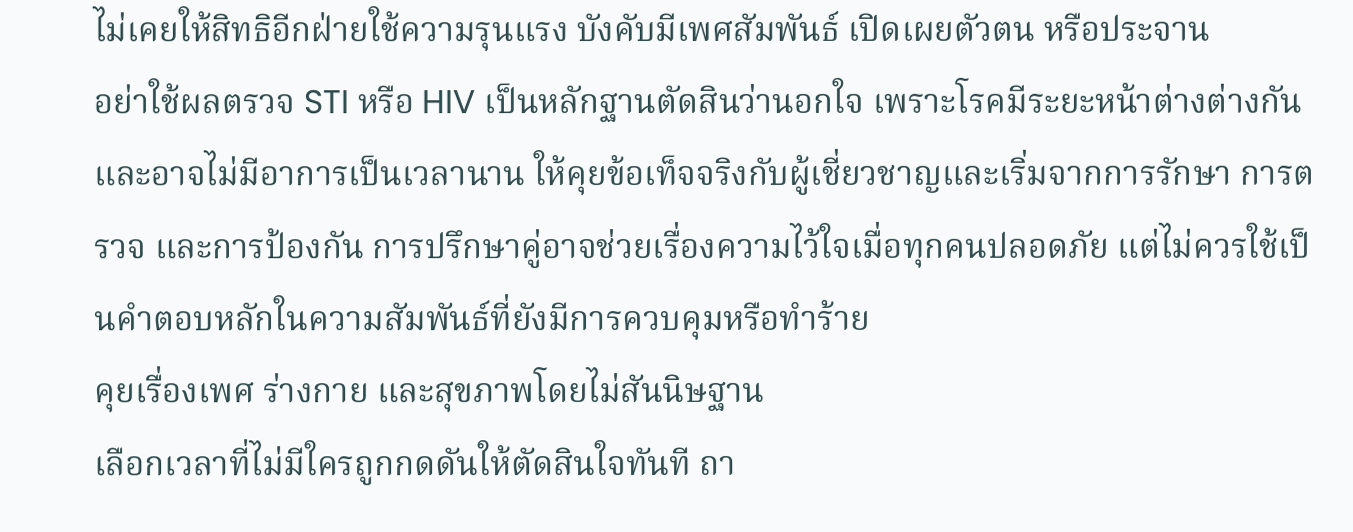ไม่เคยให้สิทธิอีกฝ่ายใช้ความรุนแรง บังคับมีเพศสัมพันธ์ เปิดเผยตัวตน หรือประจาน
อย่าใช้ผลตรวจ STI หรือ HIV เป็นหลักฐานตัดสินว่านอกใจ เพราะโรคมีระยะหน้าต่างต่างกันและอาจไม่มีอาการเป็นเวลานาน ให้คุยข้อเท็จจริงกับผู้เชี่ยวชาญและเริ่มจากการรักษา การตรวจ และการป้องกัน การปรึกษาคู่อาจช่วยเรื่องความไว้ใจเมื่อทุกคนปลอดภัย แต่ไม่ควรใช้เป็นคำตอบหลักในความสัมพันธ์ที่ยังมีการควบคุมหรือทำร้าย
คุยเรื่องเพศ ร่างกาย และสุขภาพโดยไม่สันนิษฐาน
เลือกเวลาที่ไม่มีใครถูกกดดันให้ตัดสินใจทันที ถา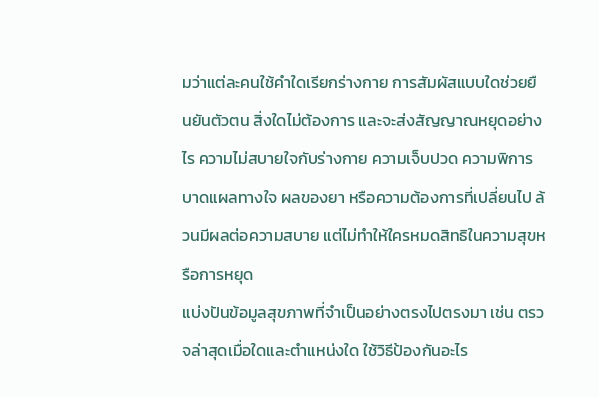มว่าแต่ละคนใช้คำใดเรียกร่างกาย การสัมผัสแบบใดช่วยยืนยันตัวตน สิ่งใดไม่ต้องการ และจะส่งสัญญาณหยุดอย่างไร ความไม่สบายใจกับร่างกาย ความเจ็บปวด ความพิการ บาดแผลทางใจ ผลของยา หรือความต้องการที่เปลี่ยนไป ล้วนมีผลต่อความสบาย แต่ไม่ทำให้ใครหมดสิทธิในความสุขหรือการหยุด
แบ่งปันข้อมูลสุขภาพที่จำเป็นอย่างตรงไปตรงมา เช่น ตรวจล่าสุดเมื่อใดและตำแหน่งใด ใช้วิธีป้องกันอะไร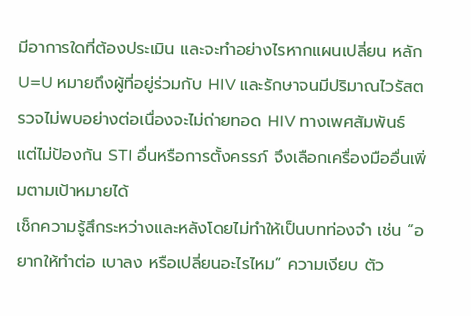มีอาการใดที่ต้องประเมิน และจะทำอย่างไรหากแผนเปลี่ยน หลัก U=U หมายถึงผู้ที่อยู่ร่วมกับ HIV และรักษาจนมีปริมาณไวรัสตรวจไม่พบอย่างต่อเนื่องจะไม่ถ่ายทอด HIV ทางเพศสัมพันธ์ แต่ไม่ป้องกัน STI อื่นหรือการตั้งครรภ์ จึงเลือกเครื่องมืออื่นเพิ่มตามเป้าหมายได้
เช็กความรู้สึกระหว่างและหลังโดยไม่ทำให้เป็นบทท่องจำ เช่น “อยากให้ทำต่อ เบาลง หรือเปลี่ยนอะไรไหม” ความเงียบ ตัว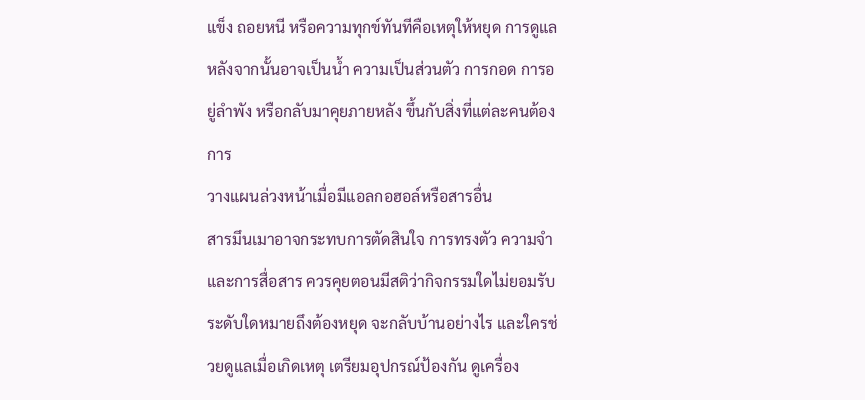แข็ง ถอยหนี หรือความทุกข์ทันทีคือเหตุให้หยุด การดูแลหลังจากนั้นอาจเป็นน้ำ ความเป็นส่วนตัว การกอด การอยู่ลำพัง หรือกลับมาคุยภายหลัง ขึ้นกับสิ่งที่แต่ละคนต้องการ
วางแผนล่วงหน้าเมื่อมีแอลกอฮอล์หรือสารอื่น
สารมึนเมาอาจกระทบการตัดสินใจ การทรงตัว ความจำ และการสื่อสาร ควรคุยตอนมีสติว่ากิจกรรมใดไม่ยอมรับ ระดับใดหมายถึงต้องหยุด จะกลับบ้านอย่างไร และใครช่วยดูแลเมื่อเกิดเหตุ เตรียมอุปกรณ์ป้องกัน ดูเครื่อง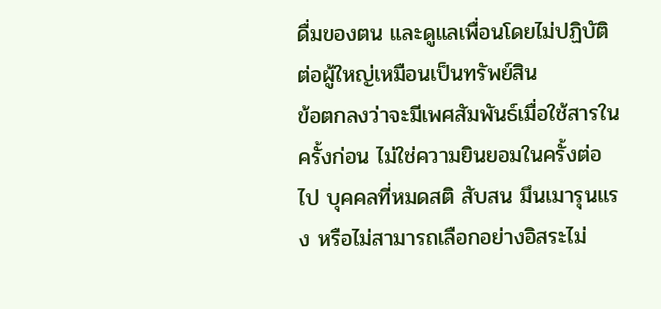ดื่มของตน และดูแลเพื่อนโดยไม่ปฏิบัติต่อผู้ใหญ่เหมือนเป็นทรัพย์สิน
ข้อตกลงว่าจะมีเพศสัมพันธ์เมื่อใช้สารในครั้งก่อน ไม่ใช่ความยินยอมในครั้งต่อไป บุคคลที่หมดสติ สับสน มึนเมารุนแรง หรือไม่สามารถเลือกอย่างอิสระไม่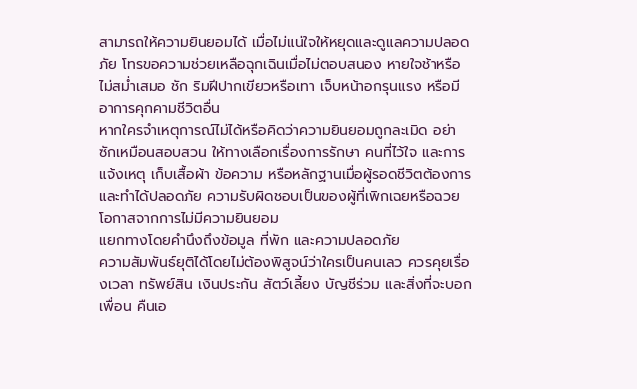สามารถให้ความยินยอมได้ เมื่อไม่แน่ใจให้หยุดและดูแลความปลอดภัย โทรขอความช่วยเหลือฉุกเฉินเมื่อไม่ตอบสนอง หายใจช้าหรือไม่สม่ำเสมอ ชัก ริมฝีปากเขียวหรือเทา เจ็บหน้าอกรุนแรง หรือมีอาการคุกคามชีวิตอื่น
หากใครจำเหตุการณ์ไม่ได้หรือคิดว่าความยินยอมถูกละเมิด อย่าซักเหมือนสอบสวน ให้ทางเลือกเรื่องการรักษา คนที่ไว้ใจ และการแจ้งเหตุ เก็บเสื้อผ้า ข้อความ หรือหลักฐานเมื่อผู้รอดชีวิตต้องการและทำได้ปลอดภัย ความรับผิดชอบเป็นของผู้ที่เพิกเฉยหรือฉวยโอกาสจากการไม่มีความยินยอม
แยกทางโดยคำนึงถึงข้อมูล ที่พัก และความปลอดภัย
ความสัมพันธ์ยุติได้โดยไม่ต้องพิสูจน์ว่าใครเป็นคนเลว ควรคุยเรื่องเวลา ทรัพย์สิน เงินประกัน สัตว์เลี้ยง บัญชีร่วม และสิ่งที่จะบอกเพื่อน คืนเอ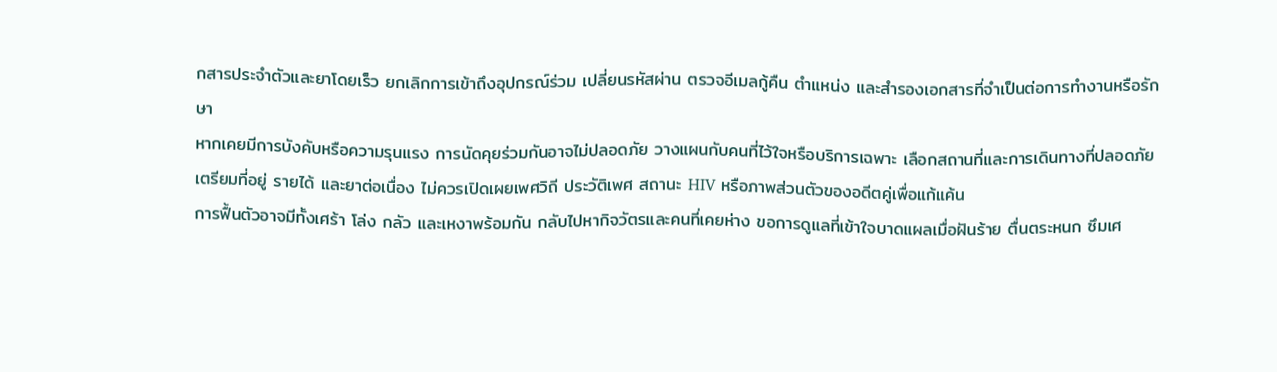กสารประจำตัวและยาโดยเร็ว ยกเลิกการเข้าถึงอุปกรณ์ร่วม เปลี่ยนรหัสผ่าน ตรวจอีเมลกู้คืน ตำแหน่ง และสำรองเอกสารที่จำเป็นต่อการทำงานหรือรักษา
หากเคยมีการบังคับหรือความรุนแรง การนัดคุยร่วมกันอาจไม่ปลอดภัย วางแผนกับคนที่ไว้ใจหรือบริการเฉพาะ เลือกสถานที่และการเดินทางที่ปลอดภัย เตรียมที่อยู่ รายได้ และยาต่อเนื่อง ไม่ควรเปิดเผยเพศวิถี ประวัติเพศ สถานะ HIV หรือภาพส่วนตัวของอดีตคู่เพื่อแก้แค้น
การฟื้นตัวอาจมีทั้งเศร้า โล่ง กลัว และเหงาพร้อมกัน กลับไปหากิจวัตรและคนที่เคยห่าง ขอการดูแลที่เข้าใจบาดแผลเมื่อฝันร้าย ตื่นตระหนก ซึมเศ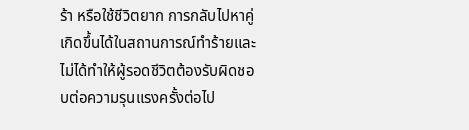ร้า หรือใช้ชีวิตยาก การกลับไปหาคู่เกิดขึ้นได้ในสถานการณ์ทำร้ายและไม่ได้ทำให้ผู้รอดชีวิตต้องรับผิดชอบต่อความรุนแรงครั้งต่อไป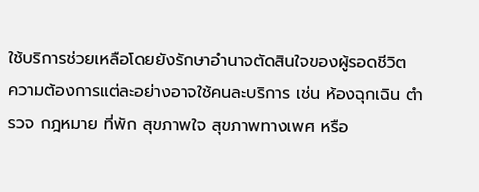ใช้บริการช่วยเหลือโดยยังรักษาอำนาจตัดสินใจของผู้รอดชีวิต
ความต้องการแต่ละอย่างอาจใช้คนละบริการ เช่น ห้องฉุกเฉิน ตำรวจ กฎหมาย ที่พัก สุขภาพใจ สุขภาพทางเพศ หรือ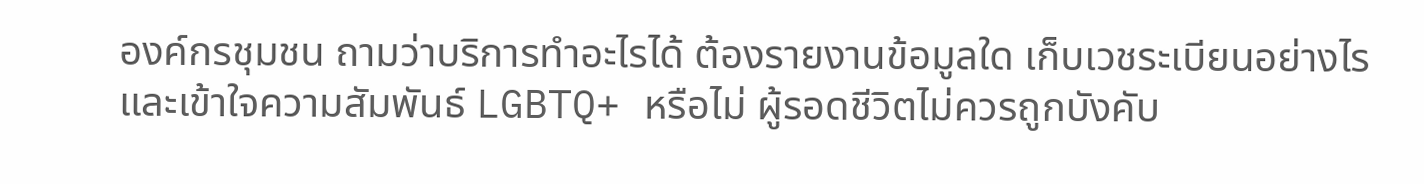องค์กรชุมชน ถามว่าบริการทำอะไรได้ ต้องรายงานข้อมูลใด เก็บเวชระเบียนอย่างไร และเข้าใจความสัมพันธ์ LGBTQ+ หรือไม่ ผู้รอดชีวิตไม่ควรถูกบังคับ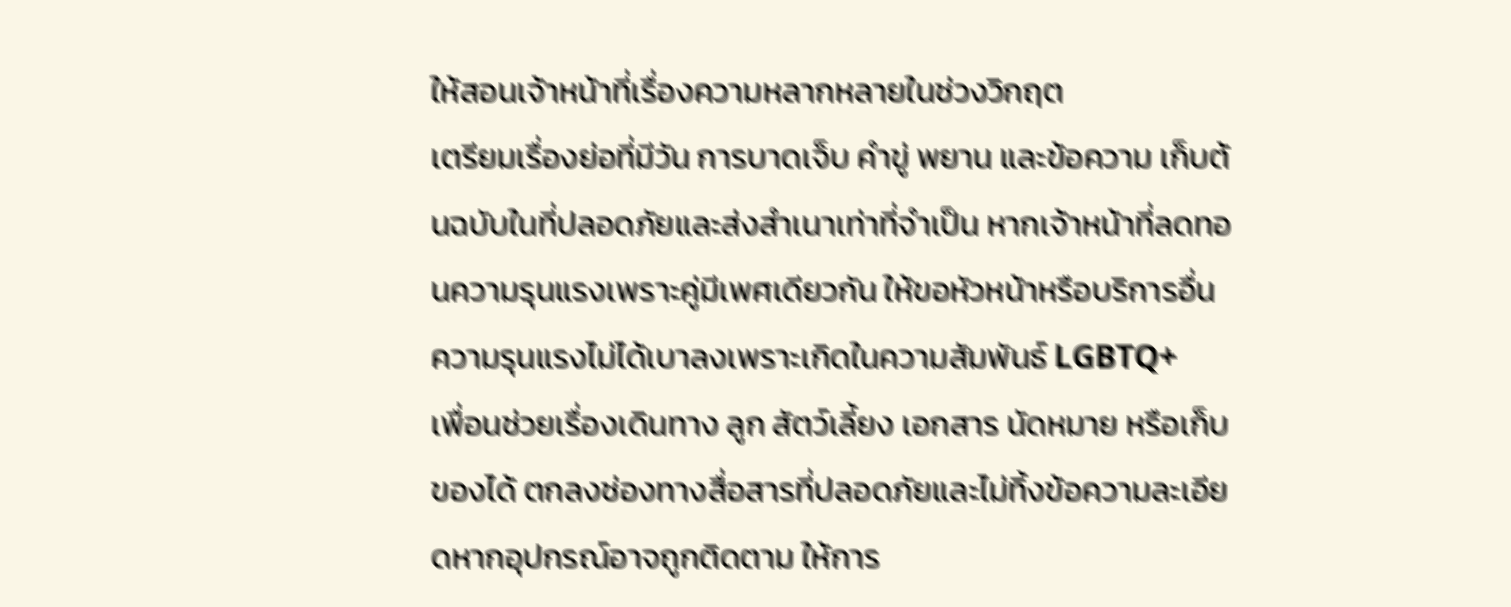ให้สอนเจ้าหน้าที่เรื่องความหลากหลายในช่วงวิกฤต
เตรียมเรื่องย่อที่มีวัน การบาดเจ็บ คำขู่ พยาน และข้อความ เก็บต้นฉบับในที่ปลอดภัยและส่งสำเนาเท่าที่จำเป็น หากเจ้าหน้าที่ลดทอนความรุนแรงเพราะคู่มีเพศเดียวกัน ให้ขอหัวหน้าหรือบริการอื่น ความรุนแรงไม่ได้เบาลงเพราะเกิดในความสัมพันธ์ LGBTQ+
เพื่อนช่วยเรื่องเดินทาง ลูก สัตว์เลี้ยง เอกสาร นัดหมาย หรือเก็บของได้ ตกลงช่องทางสื่อสารที่ปลอดภัยและไม่ทิ้งข้อความละเอียดหากอุปกรณ์อาจถูกติดตาม ให้การ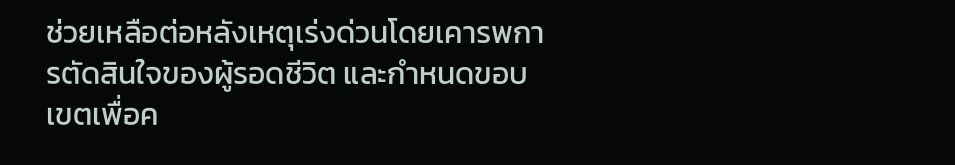ช่วยเหลือต่อหลังเหตุเร่งด่วนโดยเคารพการตัดสินใจของผู้รอดชีวิต และกำหนดขอบเขตเพื่อค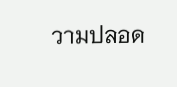วามปลอด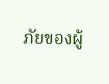ภัยของผู้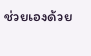ช่วยเองด้วย